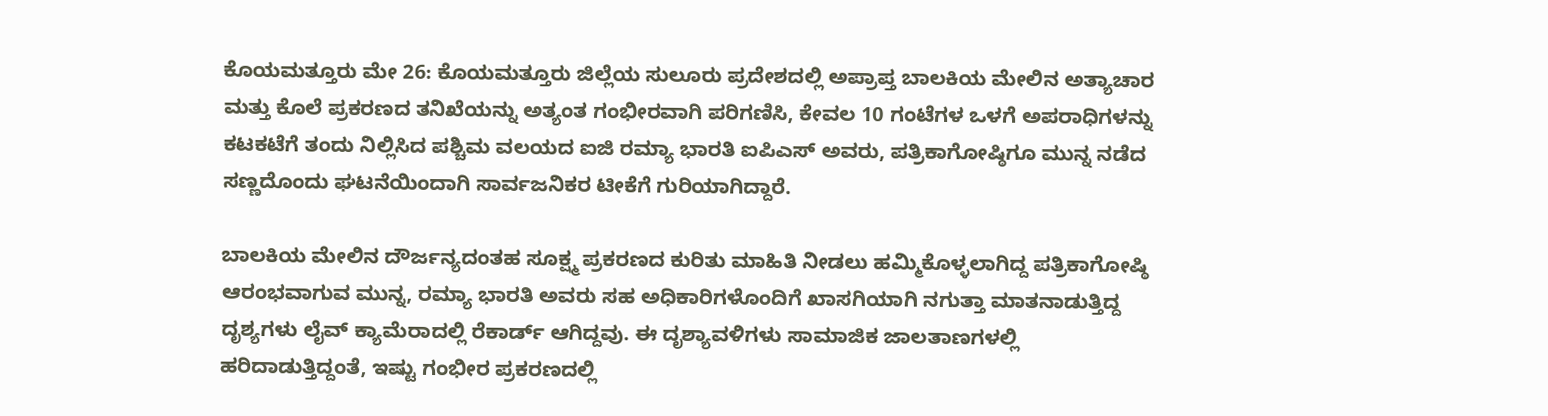ಕೊಯಮತ್ತೂರು ಮೇ 26: ಕೊಯಮತ್ತೂರು ಜಿಲ್ಲೆಯ ಸುಲೂರು ಪ್ರದೇಶದಲ್ಲಿ ಅಪ್ರಾಪ್ತ ಬಾಲಕಿಯ ಮೇಲಿನ ಅತ್ಯಾಚಾರ ಮತ್ತು ಕೊಲೆ ಪ್ರಕರಣದ ತನಿಖೆಯನ್ನು ಅತ್ಯಂತ ಗಂಭೀರವಾಗಿ ಪರಿಗಣಿಸಿ, ಕೇವಲ 10 ಗಂಟೆಗಳ ಒಳಗೆ ಅಪರಾಧಿಗಳನ್ನು ಕಟಕಟೆಗೆ ತಂದು ನಿಲ್ಲಿಸಿದ ಪಶ್ಚಿಮ ವಲಯದ ಐಜಿ ರಮ್ಯಾ ಭಾರತಿ ಐಪಿಎಸ್ ಅವರು, ಪತ್ರಿಕಾಗೋಷ್ಠಿಗೂ ಮುನ್ನ ನಡೆದ ಸಣ್ಣದೊಂದು ಘಟನೆಯಿಂದಾಗಿ ಸಾರ್ವಜನಿಕರ ಟೀಕೆಗೆ ಗುರಿಯಾಗಿದ್ದಾರೆ.

ಬಾಲಕಿಯ ಮೇಲಿನ ದೌರ್ಜನ್ಯದಂತಹ ಸೂಕ್ಷ್ಮ ಪ್ರಕರಣದ ಕುರಿತು ಮಾಹಿತಿ ನೀಡಲು ಹಮ್ಮಿಕೊಳ್ಳಲಾಗಿದ್ದ ಪತ್ರಿಕಾಗೋಷ್ಠಿ ಆರಂಭವಾಗುವ ಮುನ್ನ, ರಮ್ಯಾ ಭಾರತಿ ಅವರು ಸಹ ಅಧಿಕಾರಿಗಳೊಂದಿಗೆ ಖಾಸಗಿಯಾಗಿ ನಗುತ್ತಾ ಮಾತನಾಡುತ್ತಿದ್ದ ದೃಶ್ಯಗಳು ಲೈವ್ ಕ್ಯಾಮೆರಾದಲ್ಲಿ ರೆಕಾರ್ಡ್ ಆಗಿದ್ದವು. ಈ ದೃಶ್ಯಾವಳಿಗಳು ಸಾಮಾಜಿಕ ಜಾಲತಾಣಗಳಲ್ಲಿ ಹರಿದಾಡುತ್ತಿದ್ದಂತೆ, ಇಷ್ಟು ಗಂಭೀರ ಪ್ರಕರಣದಲ್ಲಿ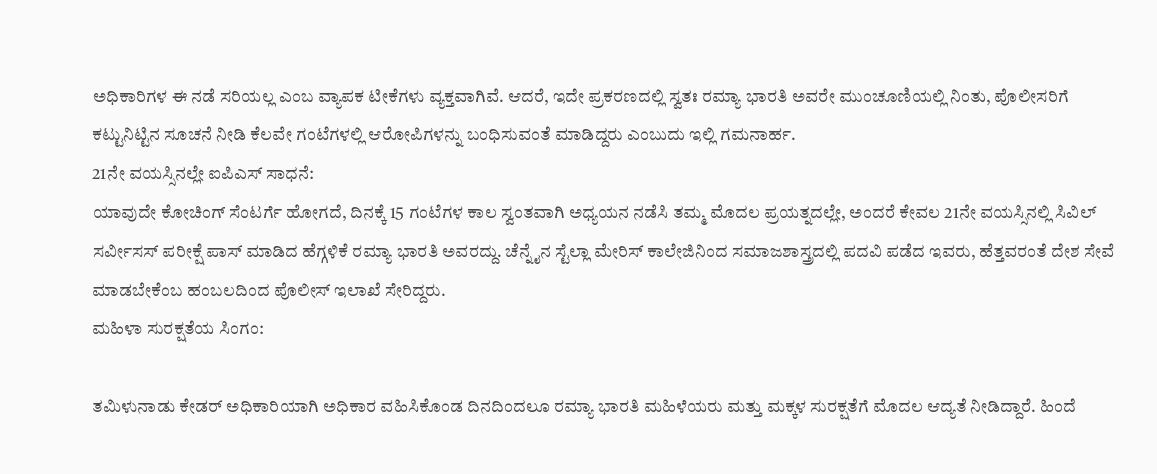ಅಧಿಕಾರಿಗಳ ಈ ನಡೆ ಸರಿಯಲ್ಲ ಎಂಬ ವ್ಯಾಪಕ ಟೀಕೆಗಳು ವ್ಯಕ್ತವಾಗಿವೆ. ಆದರೆ, ಇದೇ ಪ್ರಕರಣದಲ್ಲಿ ಸ್ವತಃ ರಮ್ಯಾ ಭಾರತಿ ಅವರೇ ಮುಂಚೂಣಿಯಲ್ಲಿ ನಿಂತು, ಪೊಲೀಸರಿಗೆ ಕಟ್ಟುನಿಟ್ಟಿನ ಸೂಚನೆ ನೀಡಿ ಕೆಲವೇ ಗಂಟೆಗಳಲ್ಲಿ ಆರೋಪಿಗಳನ್ನು ಬಂಧಿಸುವಂತೆ ಮಾಡಿದ್ದರು ಎಂಬುದು ಇಲ್ಲಿ ಗಮನಾರ್ಹ.
21ನೇ ವಯಸ್ಸಿನಲ್ಲೇ ಐಪಿಎಸ್ ಸಾಧನೆ:
ಯಾವುದೇ ಕೋಚಿಂಗ್ ಸೆಂಟರ್ಗೆ ಹೋಗದೆ, ದಿನಕ್ಕೆ 15 ಗಂಟೆಗಳ ಕಾಲ ಸ್ವಂತವಾಗಿ ಅಧ್ಯಯನ ನಡೆಸಿ ತಮ್ಮ ಮೊದಲ ಪ್ರಯತ್ನದಲ್ಲೇ, ಅಂದರೆ ಕೇವಲ 21ನೇ ವಯಸ್ಸಿನಲ್ಲಿ ಸಿವಿಲ್ ಸರ್ವೀಸಸ್ ಪರೀಕ್ಷೆ ಪಾಸ್ ಮಾಡಿದ ಹೆಗ್ಗಳಿಕೆ ರಮ್ಯಾ ಭಾರತಿ ಅವರದ್ದು. ಚೆನ್ನೈನ ಸ್ಟೆಲ್ಲಾ ಮೇರಿಸ್ ಕಾಲೇಜಿನಿಂದ ಸಮಾಜಶಾಸ್ತ್ರದಲ್ಲಿ ಪದವಿ ಪಡೆದ ಇವರು, ಹೆತ್ತವರಂತೆ ದೇಶ ಸೇವೆ ಮಾಡಬೇಕೆಂಬ ಹಂಬಲದಿಂದ ಪೊಲೀಸ್ ಇಲಾಖೆ ಸೇರಿದ್ದರು.
ಮಹಿಳಾ ಸುರಕ್ಷತೆಯ ಸಿಂಗಂ:

ತಮಿಳುನಾಡು ಕೇಡರ್ ಅಧಿಕಾರಿಯಾಗಿ ಅಧಿಕಾರ ವಹಿಸಿಕೊಂಡ ದಿನದಿಂದಲೂ ರಮ್ಯಾ ಭಾರತಿ ಮಹಿಳೆಯರು ಮತ್ತು ಮಕ್ಕಳ ಸುರಕ್ಷತೆಗೆ ಮೊದಲ ಆದ್ಯತೆ ನೀಡಿದ್ದಾರೆ. ಹಿಂದೆ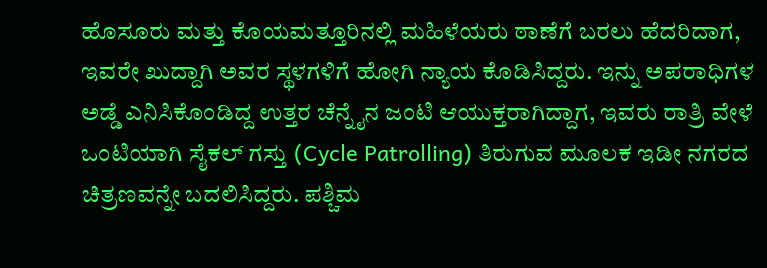ಹೊಸೂರು ಮತ್ತು ಕೊಯಮತ್ತೂರಿನಲ್ಲಿ ಮಹಿಳೆಯರು ಠಾಣೆಗೆ ಬರಲು ಹೆದರಿದಾಗ, ಇವರೇ ಖುದ್ದಾಗಿ ಅವರ ಸ್ಥಳಗಳಿಗೆ ಹೋಗಿ ನ್ಯಾಯ ಕೊಡಿಸಿದ್ದರು. ಇನ್ನು ಅಪರಾಧಿಗಳ ಅಡ್ಡೆ ಎನಿಸಿಕೊಂಡಿದ್ದ ಉತ್ತರ ಚೆನ್ನೈನ ಜಂಟಿ ಆಯುಕ್ತರಾಗಿದ್ದಾಗ, ಇವರು ರಾತ್ರಿ ವೇಳೆ ಒಂಟಿಯಾಗಿ ಸೈಕಲ್ ಗಸ್ತು (Cycle Patrolling) ತಿರುಗುವ ಮೂಲಕ ಇಡೀ ನಗರದ ಚಿತ್ರಣವನ್ನೇ ಬದಲಿಸಿದ್ದರು. ಪಶ್ಚಿಮ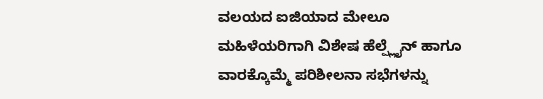ವಲಯದ ಐಜಿಯಾದ ಮೇಲೂ ಮಹಿಳೆಯರಿಗಾಗಿ ವಿಶೇಷ ಹೆಲ್ಪ್ಲೈನ್ ಹಾಗೂ ವಾರಕ್ಕೊಮ್ಮೆ ಪರಿಶೀಲನಾ ಸಭೆಗಳನ್ನು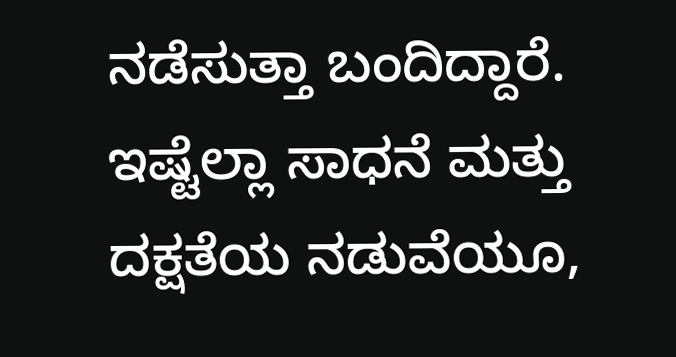ನಡೆಸುತ್ತಾ ಬಂದಿದ್ದಾರೆ. ಇಷ್ಟೆಲ್ಲಾ ಸಾಧನೆ ಮತ್ತು ದಕ್ಷತೆಯ ನಡುವೆಯೂ,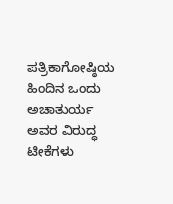ಪತ್ರಿಕಾಗೋಷ್ಠಿಯ ಹಿಂದಿನ ಒಂದು ಅಚಾತುರ್ಯ ಅವರ ವಿರುದ್ಧ ಟೀಕೆಗಳು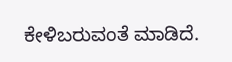ಕೇಳಿಬರುವಂತೆ ಮಾಡಿದೆ.